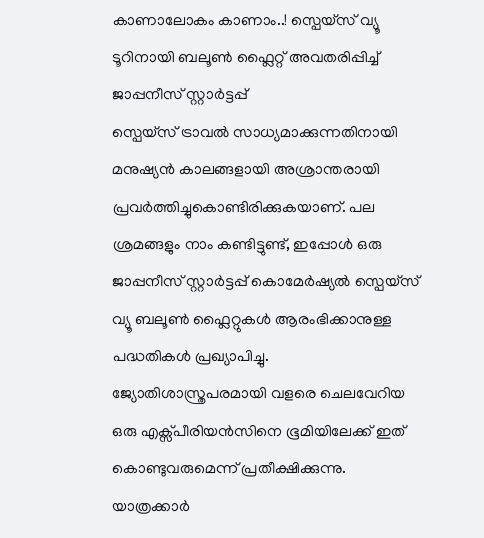കാണാലോകം കാണാം..! സ്പെയ്സ് വ്യൂ ടൂറിനായി ബലൂൺ ഫ്ലൈറ്റ് അവതരിപ്പിച്ച് ജാപ്പനീസ് സ്റ്റാർട്ടപ്പ്
സ്പെയ്സ് ട്രാവൽ സാധ്യമാക്കുന്നതിനായി മനുഷ്യൻ കാലങ്ങളായി അശ്രാന്തരായി പ്രവർത്തിച്ചുകൊണ്ടിരിക്കുകയാണ്. പല ശ്രമങ്ങളും നാം കണ്ടിട്ടുണ്ട്, ഇപ്പോൾ ഒരു ജാപ്പനീസ് സ്റ്റാർട്ടപ്പ് കൊമേർഷ്യൽ സ്പെയ്സ് വ്യൂ ബലൂൺ ഫ്ലൈറ്റുകൾ ആരംഭിക്കാനുള്ള പദ്ധതികൾ പ്രഖ്യാപിച്ചു. ജ്യോതിശാസ്ത്രപരമായി വളരെ ചെലവേറിയ ഒരു എക്സ്പീരിയൻസിനെ ഭൂമിയിലേക്ക് ഇത് കൊണ്ടുവരുമെന്ന് പ്രതീക്ഷിക്കുന്നു.
യാത്രക്കാർ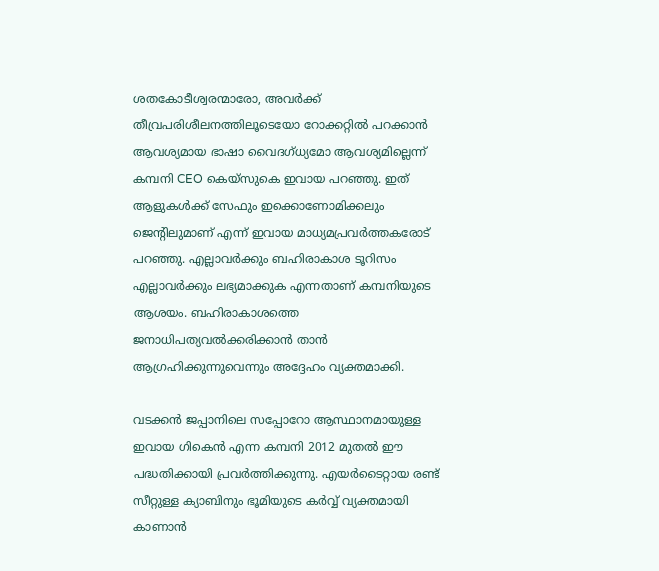ശതകോടീശ്വരന്മാരോ, അവർക്ക് തീവ്രപരിശീലനത്തിലൂടെയോ റോക്കറ്റിൽ പറക്കാൻ ആവശ്യമായ ഭാഷാ വൈദഗ്ധ്യമോ ആവശ്യമില്ലെന്ന് കമ്പനി CEO കെയ്സുകെ ഇവായ പറഞ്ഞു. ഇത് ആളുകൾക്ക് സേഫും ഇക്കൊണോമിക്കലും ജെന്റിലുമാണ് എന്ന് ഇവായ മാധ്യമപ്രവർത്തകരോട് പറഞ്ഞു. എല്ലാവർക്കും ബഹിരാകാശ ടൂറിസം എല്ലാവർക്കും ലഭ്യമാക്കുക എന്നതാണ് കമ്പനിയുടെ ആശയം. ബഹിരാകാശത്തെ ജനാധിപത്യവൽക്കരിക്കാൻ താൻ ആഗ്രഹിക്കുന്നുവെന്നും അദ്ദേഹം വ്യക്തമാക്കി.

വടക്കൻ ജപ്പാനിലെ സപ്പോറോ ആസ്ഥാനമായുള്ള ഇവായ ഗികെൻ എന്ന കമ്പനി 2012 മുതൽ ഈ പദ്ധതിക്കായി പ്രവർത്തിക്കുന്നു. എയർടൈറ്റായ രണ്ട് സീറ്റുള്ള ക്യാബിനും ഭൂമിയുടെ കർവ്വ് വ്യക്തമായി കാണാൻ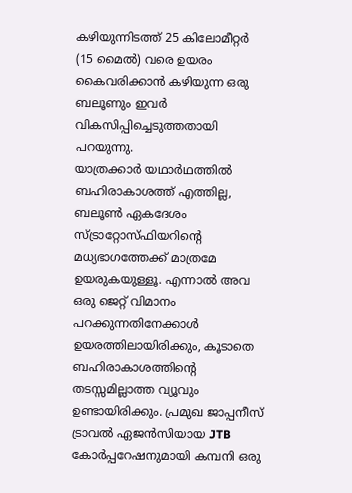കഴിയുന്നിടത്ത് 25 കിലോമീറ്റർ (15 മൈൽ) വരെ ഉയരം കൈവരിക്കാൻ കഴിയുന്ന ഒരു ബലൂണും ഇവർ വികസിപ്പിച്ചെടുത്തതായി പറയുന്നു.
യാത്രക്കാർ യഥാർഥത്തിൽ ബഹിരാകാശത്ത് എത്തില്ല, ബലൂൺ ഏകദേശം സ്ട്രാറ്റോസ്ഫിയറിന്റെ മധ്യഭാഗത്തേക്ക് മാത്രമേ ഉയരുകയുള്ളൂ. എന്നാൽ അവ ഒരു ജെറ്റ് വിമാനം പറക്കുന്നതിനേക്കാൾ ഉയരത്തിലായിരിക്കും, കൂടാതെ ബഹിരാകാശത്തിന്റെ തടസ്സമില്ലാത്ത വ്യൂവും ഉണ്ടായിരിക്കും. പ്രമുഖ ജാപ്പനീസ് ട്രാവൽ ഏജൻസിയായ JTB കോർപ്പറേഷനുമായി കമ്പനി ഒരു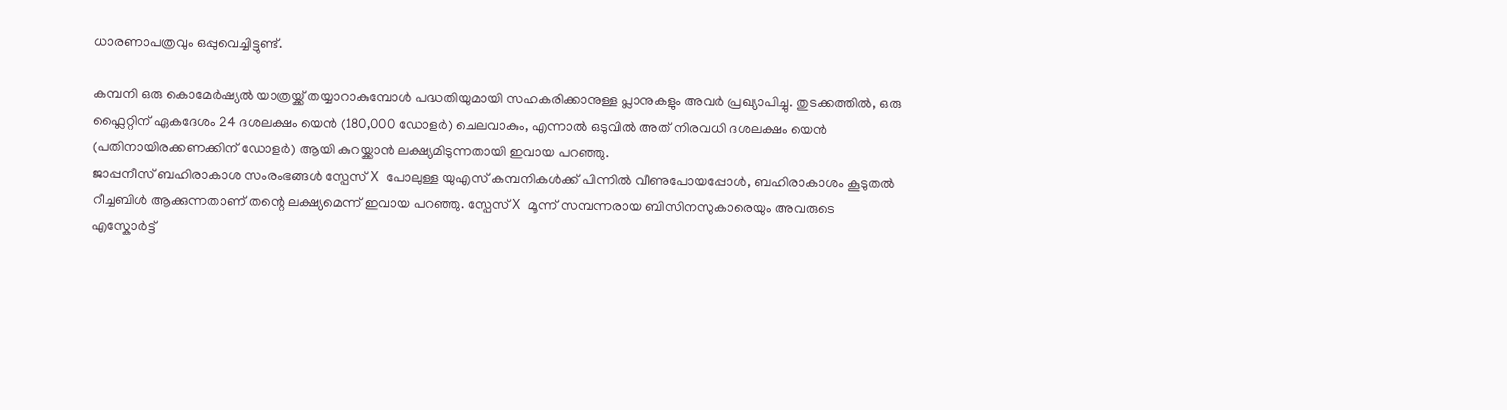ധാരണാപത്രവും ഒപ്പുവെച്ചിട്ടുണ്ട്.

കമ്പനി ഒരു കൊമേർഷ്യൽ യാത്രയ്ക്ക് തയ്യാറാകുമ്പോൾ പദ്ധതിയുമായി സഹകരിക്കാനുള്ള പ്ലാനുകളും അവർ പ്രഖ്യാപിച്ചു. തുടക്കത്തിൽ, ഒരു ഫ്ലൈറ്റിന് ഏകദേശം 24 ദശലക്ഷം യെൻ (180,000 ഡോളർ) ചെലവാകും, എന്നാൽ ഒടുവിൽ അത് നിരവധി ദശലക്ഷം യെൻ (പതിനായിരക്കണക്കിന് ഡോളർ) ആയി കുറയ്ക്കാൻ ലക്ഷ്യമിടുന്നതായി ഇവായ പറഞ്ഞു.
ജാപ്പനീസ് ബഹിരാകാശ സംരംഭങ്ങൾ സ്പേസ് X പോലുള്ള യുഎസ് കമ്പനികൾക്ക് പിന്നിൽ വീണുപോയപ്പോൾ, ബഹിരാകാശം കൂടുതൽ റീച്ചബിൾ ആക്കുന്നതാണ് തന്റെ ലക്ഷ്യമെന്ന് ഇവായ പറഞ്ഞു. സ്പേസ് X മൂന്ന് സമ്പന്നരായ ബിസിനസുകാരെയും അവരുടെ എസ്കോർട്ട്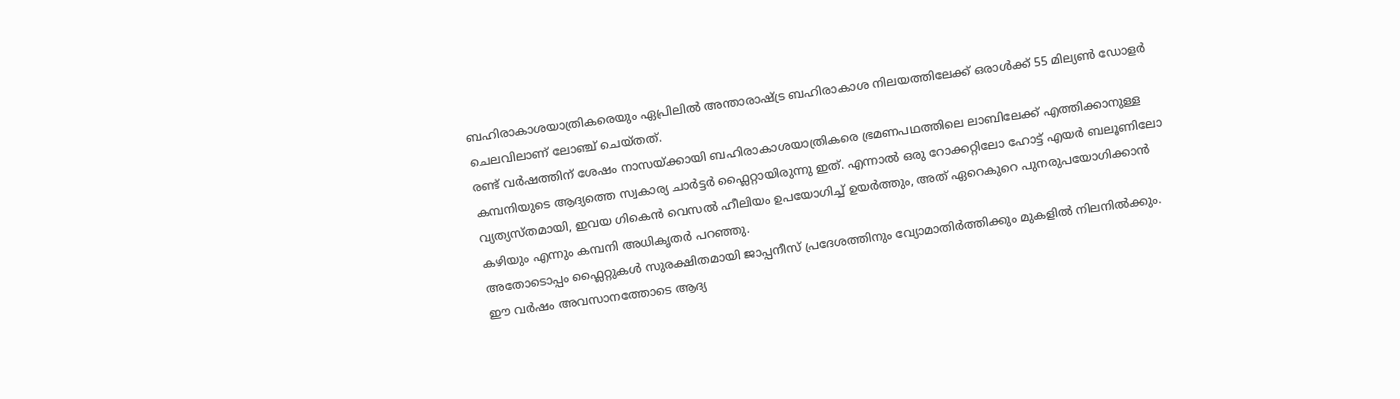ബഹിരാകാശയാത്രികരെയും ഏപ്രിലിൽ അന്താരാഷ്ട്ര ബഹിരാകാശ നിലയത്തിലേക്ക് ഒരാൾക്ക് 55 മില്യൺ ഡോളർ ചെലവിലാണ് ലോഞ്ച് ചെയ്തത്.
രണ്ട് വർഷത്തിന് ശേഷം നാസയ്ക്കായി ബഹിരാകാശയാത്രികരെ ഭ്രമണപഥത്തിലെ ലാബിലേക്ക് എത്തിക്കാനുള്ള കമ്പനിയുടെ ആദ്യത്തെ സ്വകാര്യ ചാർട്ടർ ഫ്ലൈറ്റായിരുന്നു ഇത്. എന്നാൽ ഒരു റോക്കറ്റിലോ ഹോട്ട് എയർ ബലൂണിലോ വ്യത്യസ്തമായി, ഇവയ ഗികെൻ വെസൽ ഹീലിയം ഉപയോഗിച്ച് ഉയർത്തും, അത് ഏറെകുറെ പുനരുപയോഗിക്കാൻ കഴിയും എന്നും കമ്പനി അധികൃതർ പറഞ്ഞു.
അതോടൊപ്പം ഫ്ലൈറ്റുകൾ സുരക്ഷിതമായി ജാപ്പനീസ് പ്രദേശത്തിനും വ്യോമാതിർത്തിക്കും മുകളിൽ നിലനിൽക്കും. ഈ വർഷം അവസാനത്തോടെ ആദ്യ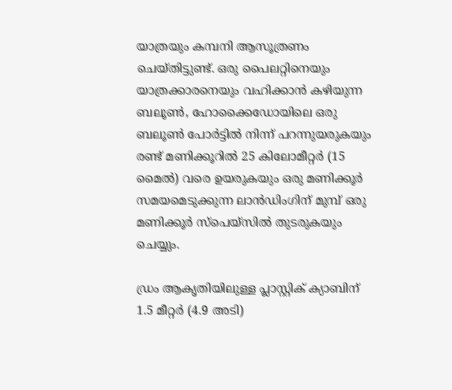യാത്രയും കമ്പനി ആസൂത്രണം ചെയ്തിട്ടുണ്ട്. ഒരു പൈലറ്റിനെയും യാത്രക്കാരനെയും വഹിക്കാൻ കഴിയുന്ന ബലൂൺ, ഹോക്കൈഡോയിലെ ഒരു ബലൂൺ പോർട്ടിൽ നിന്ന് പറന്നുയരുകയും രണ്ട് മണിക്കൂറിൽ 25 കിലോമീറ്റർ (15 മൈൽ) വരെ ഉയരുകയും ഒരു മണിക്കൂർ സമയമെടുക്കുന്ന ലാൻഡിംഗിന് മുമ്പ് ഒരു മണിക്കൂർ സ്പെയ്സിൽ തുടരുകയും ചെയ്യും.

ഡ്രം ആകൃതിയിലുള്ള പ്ലാസ്റ്റിക് ക്യാബിന് 1.5 മീറ്റർ (4.9 അടി)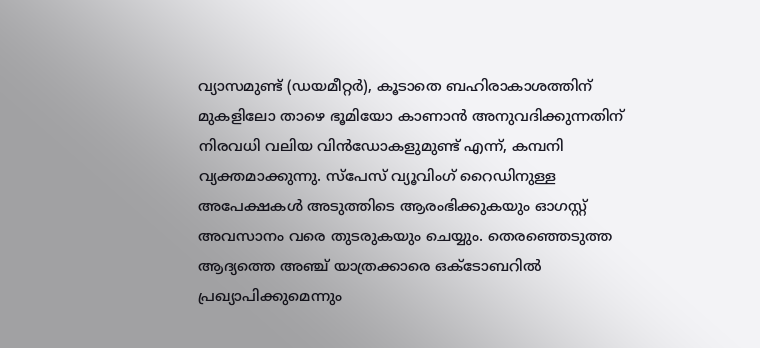വ്യാസമുണ്ട് (ഡയമീറ്റർ), കൂടാതെ ബഹിരാകാശത്തിന് മുകളിലോ താഴെ ഭൂമിയോ കാണാൻ അനുവദിക്കുന്നതിന് നിരവധി വലിയ വിൻഡോകളുമുണ്ട് എന്ന്, കമ്പനി വ്യക്തമാക്കുന്നു. സ്പേസ് വ്യൂവിംഗ് റൈഡിനുള്ള അപേക്ഷകൾ അടുത്തിടെ ആരംഭിക്കുകയും ഓഗസ്റ്റ് അവസാനം വരെ തുടരുകയും ചെയ്യും. തെരഞ്ഞെടുത്ത ആദ്യത്തെ അഞ്ച് യാത്രക്കാരെ ഒക്ടോബറിൽ പ്രഖ്യാപിക്കുമെന്നും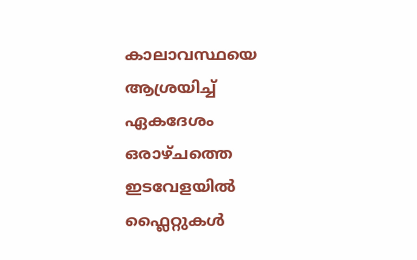കാലാവസ്ഥയെ ആശ്രയിച്ച് ഏകദേശം ഒരാഴ്ചത്തെ ഇടവേളയിൽ ഫ്ലൈറ്റുകൾ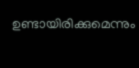ഉണ്ടായിരിക്കുമെന്നും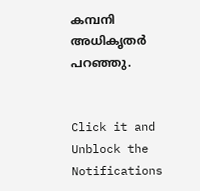കമ്പനി അധികൃതർ പറഞ്ഞു.


Click it and Unblock the Notifications